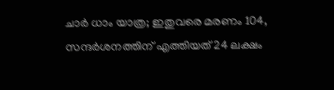ചാർ ധാം യാത്ര; ഇതുവരെ മരണം 104, സന്ദർശനത്തിന് എത്തിയത് 24 ലക്ഷം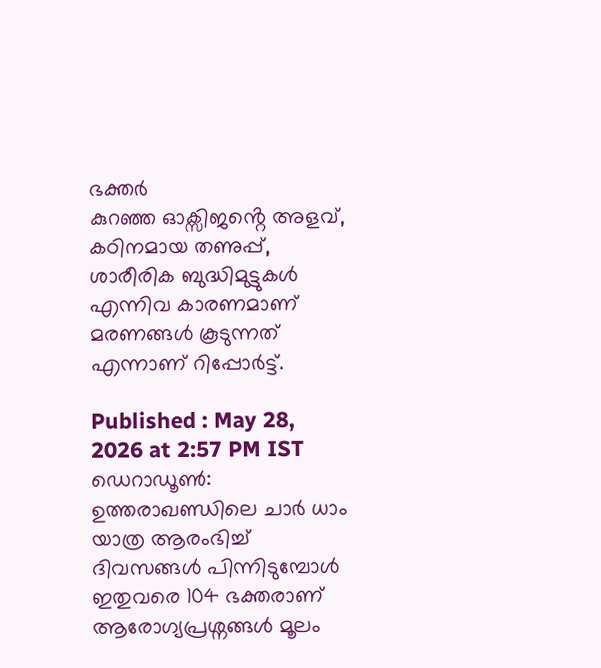ഭക്തർ
കുറഞ്ഞ ഓക്സിജൻ്റെ അളവ്, കഠിനമായ തണുപ്പ്, ശാരീരിക ബുദ്ധിമുട്ടുകൾ എന്നിവ കാരണമാണ് മരണങ്ങൾ കൂടുന്നത് എന്നാണ് റിപ്പോർട്ട്.

Published : May 28, 2026 at 2:57 PM IST
ഡെറാഡൂൺ: ഉത്തരാഖണ്ഡിലെ ചാർ ധാം യാത്ര ആരംഭിച്ച് ദിവസങ്ങൾ പിന്നിടുമ്പോൾ ഇതുവരെ 104 ഭക്തരാണ് ആരോഗ്യപ്രശ്നങ്ങൾ മൂലം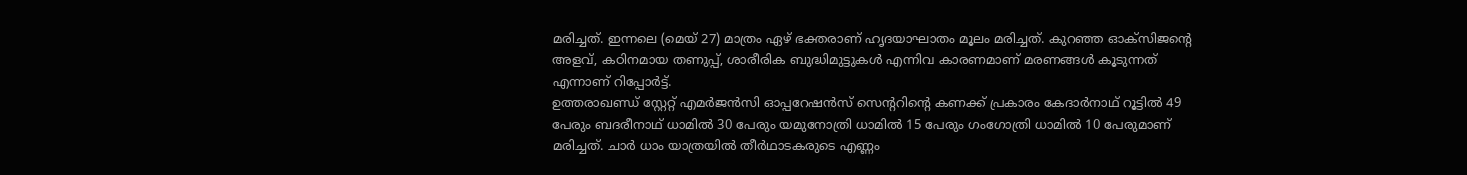മരിച്ചത്. ഇന്നലെ (മെയ് 27) മാത്രം ഏഴ് ഭക്തരാണ് ഹൃദയാഘാതം മൂലം മരിച്ചത്. കുറഞ്ഞ ഓക്സിജൻ്റെ അളവ്, കഠിനമായ തണുപ്പ്, ശാരീരിക ബുദ്ധിമുട്ടുകൾ എന്നിവ കാരണമാണ് മരണങ്ങൾ കൂടുന്നത് എന്നാണ് റിപ്പോർട്ട്.
ഉത്തരാഖണ്ഡ് സ്റ്റേറ്റ് എമർജൻസി ഓപ്പറേഷൻസ് സെൻ്ററിൻ്റെ കണക്ക് പ്രകാരം കേദാർനാഥ് റൂട്ടിൽ 49 പേരും ബദരീനാഥ് ധാമിൽ 30 പേരും യമുനോത്രി ധാമിൽ 15 പേരും ഗംഗോത്രി ധാമിൽ 10 പേരുമാണ് മരിച്ചത്. ചാർ ധാം യാത്രയിൽ തീർഥാടകരുടെ എണ്ണം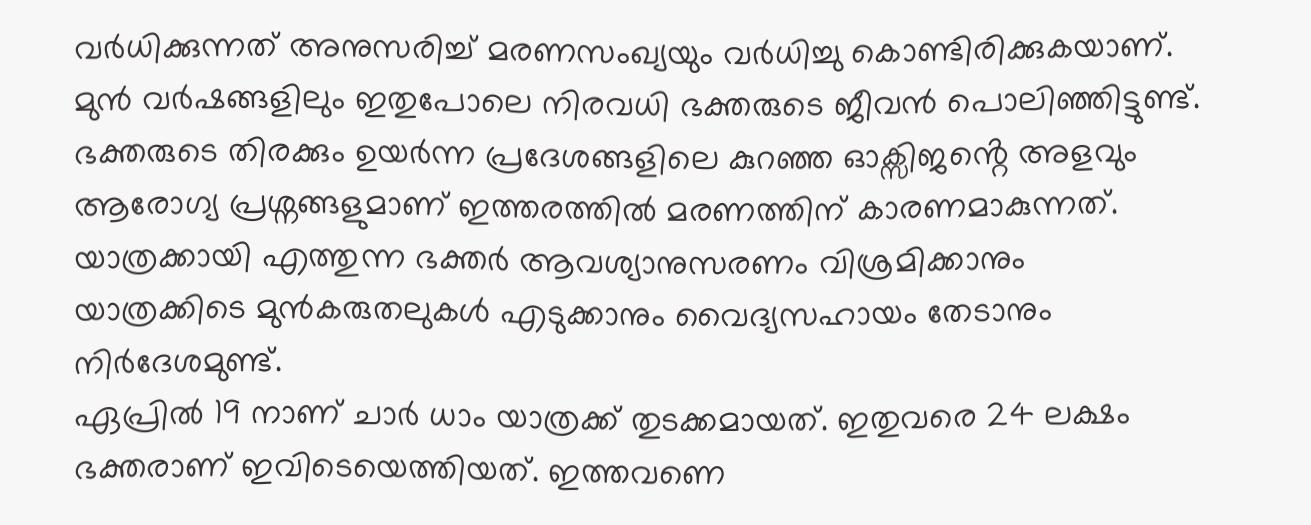വർധിക്കുന്നത് അനുസരിച്ച് മരണസംഖ്യയും വർധിച്ചു കൊണ്ടിരിക്കുകയാണ്. മുൻ വർഷങ്ങളിലും ഇതുപോലെ നിരവധി ഭക്തരുടെ ജീവൻ പൊലിഞ്ഞിട്ടുണ്ട്.
ഭക്തരുടെ തിരക്കും ഉയർന്ന പ്രദേശങ്ങളിലെ കുറഞ്ഞ ഓക്സിജൻ്റെ അളവും ആരോഗ്യ പ്രശ്നങ്ങളുമാണ് ഇത്തരത്തിൽ മരണത്തിന് കാരണമാകുന്നത്. യാത്രക്കായി എത്തുന്ന ഭക്തർ ആവശ്യാനുസരണം വിശ്രമിക്കാനും യാത്രക്കിടെ മുൻകരുതലുകൾ എടുക്കാനും വൈദ്യസഹായം തേടാനും നിർദേശമുണ്ട്.
ഏപ്രിൽ 19 നാണ് ചാർ ധാം യാത്രക്ക് തുടക്കമായത്. ഇതുവരെ 24 ലക്ഷം ഭക്തരാണ് ഇവിടെയെത്തിയത്. ഇത്തവണെ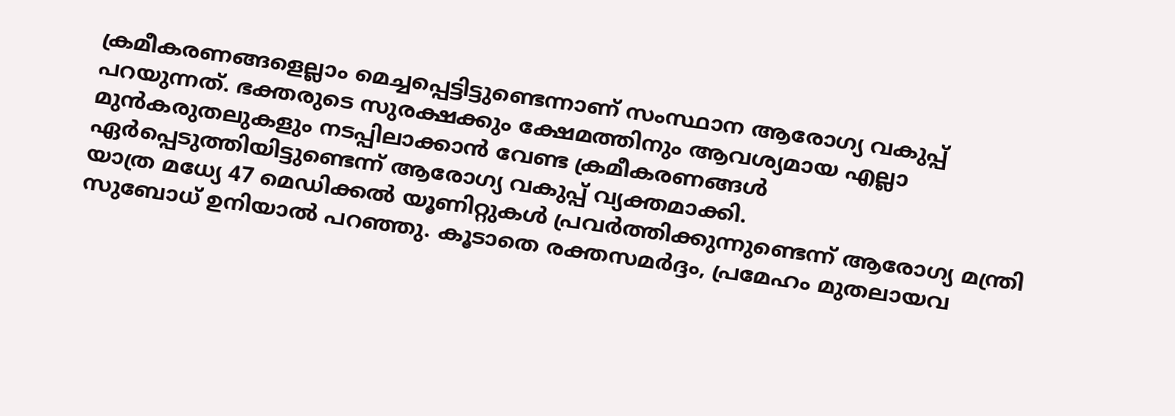ക്രമീകരണങ്ങളെല്ലാം മെച്ചപ്പെട്ടിട്ടുണ്ടെന്നാണ് സംസ്ഥാന ആരോഗ്യ വകുപ്പ് പറയുന്നത്. ഭക്തരുടെ സുരക്ഷക്കും ക്ഷേമത്തിനും ആവശ്യമായ എല്ലാ മുൻകരുതലുകളും നടപ്പിലാക്കാൻ വേണ്ട ക്രമീകരണങ്ങൾ ഏർപ്പെടുത്തിയിട്ടുണ്ടെന്ന് ആരോഗ്യ വകുപ്പ് വ്യക്തമാക്കി.
യാത്ര മധ്യേ 47 മെഡിക്കൽ യൂണിറ്റുകൾ പ്രവർത്തിക്കുന്നുണ്ടെന്ന് ആരോഗ്യ മന്ത്രി സുബോധ് ഉനിയാൽ പറഞ്ഞു. കൂടാതെ രക്തസമർദ്ദം, പ്രമേഹം മുതലായവ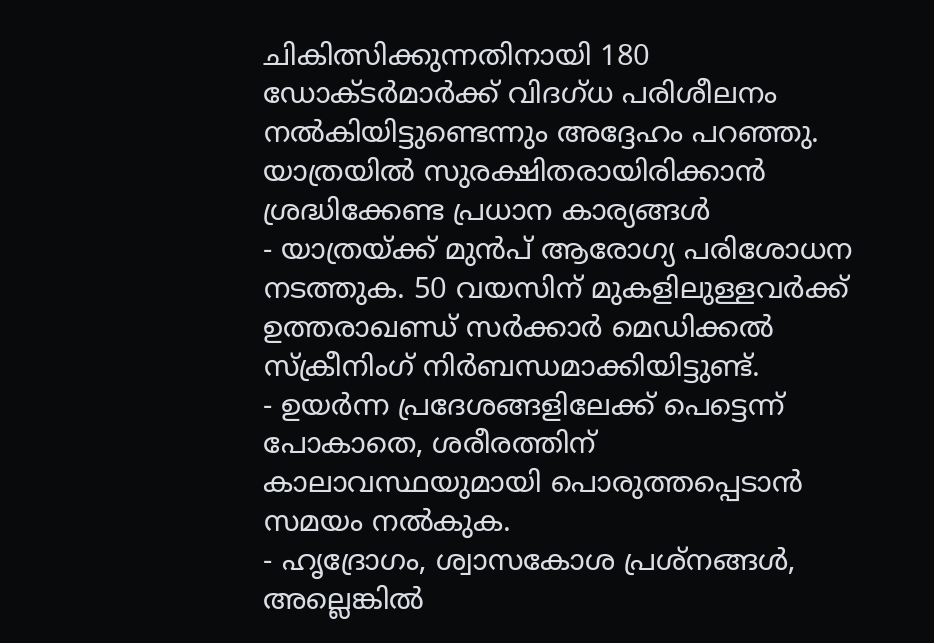ചികിത്സിക്കുന്നതിനായി 180 ഡോക്ടർമാർക്ക് വിദഗ്ധ പരിശീലനം നൽകിയിട്ടുണ്ടെന്നും അദ്ദേഹം പറഞ്ഞു.
യാത്രയിൽ സുരക്ഷിതരായിരിക്കാൻ ശ്രദ്ധിക്കേണ്ട പ്രധാന കാര്യങ്ങൾ
- യാത്രയ്ക്ക് മുൻപ് ആരോഗ്യ പരിശോധന നടത്തുക. 50 വയസിന് മുകളിലുള്ളവർക്ക് ഉത്തരാഖണ്ഡ് സർക്കാർ മെഡിക്കൽ സ്ക്രീനിംഗ് നിർബന്ധമാക്കിയിട്ടുണ്ട്.
- ഉയർന്ന പ്രദേശങ്ങളിലേക്ക് പെട്ടെന്ന് പോകാതെ, ശരീരത്തിന് കാലാവസ്ഥയുമായി പൊരുത്തപ്പെടാൻ സമയം നൽകുക.
- ഹൃദ്രോഗം, ശ്വാസകോശ പ്രശ്നങ്ങൾ, അല്ലെങ്കിൽ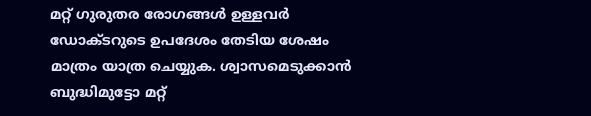മറ്റ് ഗുരുതര രോഗങ്ങൾ ഉള്ളവർ ഡോക്ടറുടെ ഉപദേശം തേടിയ ശേഷം മാത്രം യാത്ര ചെയ്യുക. ശ്വാസമെടുക്കാൻ ബുദ്ധിമുട്ടോ മറ്റ്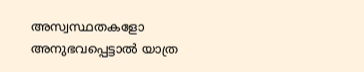അസ്വസ്ഥതകളോ അനുഭവപ്പെട്ടാൽ യാത്ര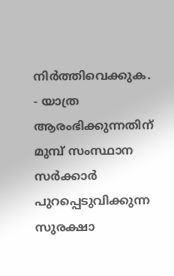നിർത്തിവെക്കുക.
- യാത്ര ആരംഭിക്കുന്നതിന് മുമ്പ് സംസ്ഥാന സർക്കാർ പുറപ്പെടുവിക്കുന്ന സുരക്ഷാ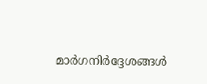മാർഗനിർദ്ദേശങ്ങൾ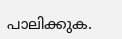പാലിക്കുക.